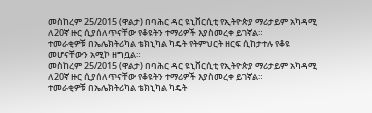መስከረም 25/2015 (ዋልታ) በባሕር ዳር ዩኒቨርሲቲ የኢትዮጵያ ማሪታይም አካዳሚ ለ20ኛ ዙር ሲያሰለጥናቸው የቆዩትን ተማሪዎች እያስመረቀ ይገኛል።
ተመራቂዎቹ በኤሌክትሪካል ቴክኒካል ካዴት የትምህርት ዘርፍ ሲከታተሉ የቆዩ መሆናቸውን አሚኮ ዘግቧል።
መስከረም 25/2015 (ዋልታ) በባሕር ዳር ዩኒቨርሲቲ የኢትዮጵያ ማሪታይም አካዳሚ ለ20ኛ ዙር ሲያሰለጥናቸው የቆዩትን ተማሪዎች እያስመረቀ ይገኛል።
ተመራቂዎቹ በኤሌክትሪካል ቴክኒካል ካዴት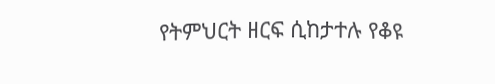የትምህርት ዘርፍ ሲከታተሉ የቆዩ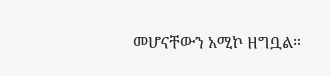መሆናቸውን አሚኮ ዘግቧል።